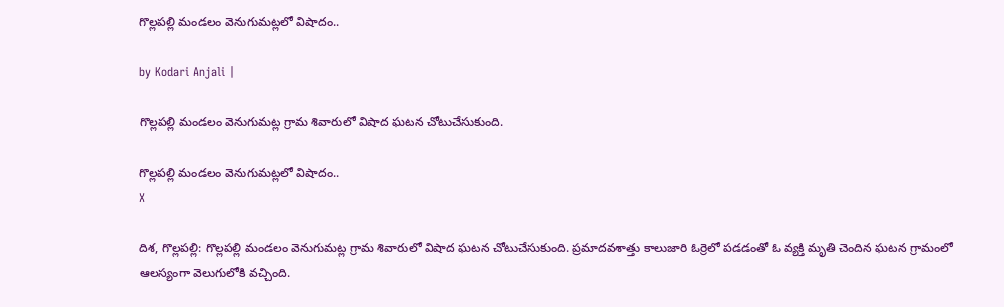గొల్లపల్లి మండలం వెనుగుమట్లలో విషాదం..

by Kodari Anjali |

గొల్లపల్లి మండలం వెనుగుమట్ల గ్రామ శివారులో విషాద ఘటన చోటుచేసుకుంది.

గొల్లపల్లి మండలం వెనుగుమట్లలో విషాదం..
X

దిశ, గొల్లపల్లి: గొల్లపల్లి మండలం వెనుగుమట్ల గ్రామ శివారులో విషాద ఘటన చోటుచేసుకుంది. ప్రమాదవశాత్తు కాలుజారి ఓర్రెలో పడడంతో ఓ వ్యక్తి మృతి చెందిన ఘటన గ్రామంలో ఆలస్యంగా వెలుగులోకి వచ్చింది.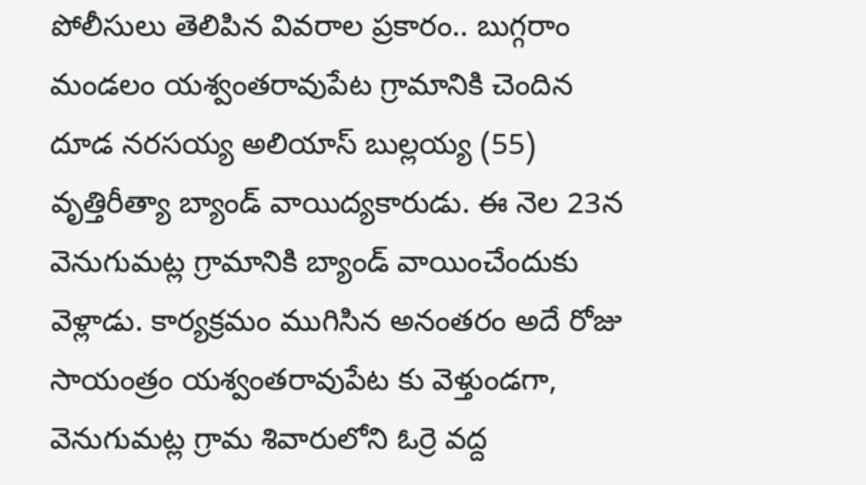పోలీసులు తెలిపిన వివరాల ప్రకారం.. బుగ్గరాం మండలం యశ్వంతరావుపేట గ్రామానికి చెందిన దూడ నరసయ్య అలియాస్ బుల్లయ్య (55) వృత్తిరీత్యా బ్యాండ్ వాయిద్యకారుడు. ఈ నెల 23న వెనుగుమట్ల గ్రామానికి బ్యాండ్ వాయించేందుకు వెళ్లాడు. కార్యక్రమం ముగిసిన అనంతరం అదే రోజు సాయంత్రం యశ్వంతరావుపేట కు వెళ్తుండగా, వెనుగుమట్ల గ్రామ శివారులోని ఓర్రె వద్ద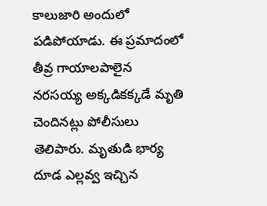కాలుజారి అందులో పడిపోయాడు. ఈ ప్రమాదంలో తీవ్ర గాయాలపాలైన నరసయ్య అక్కడికక్కడే మృతి చెందినట్లు పోలీసులు తెలిపారు. మృతుడి భార్య దూడ ఎల్లవ్వ ఇచ్చిన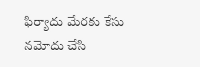ఫిర్యాదు మేరకు కేసు నమోదు చేసి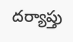దర్యాప్తు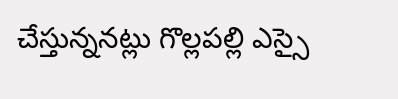చేస్తున్ననట్లు గొల్లపల్లి ఎస్సై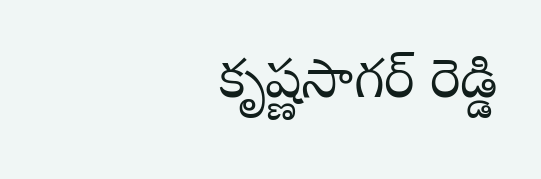కృష్ణసాగర్ రెడ్డి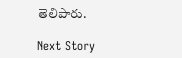తెలిపారు.

Next Story